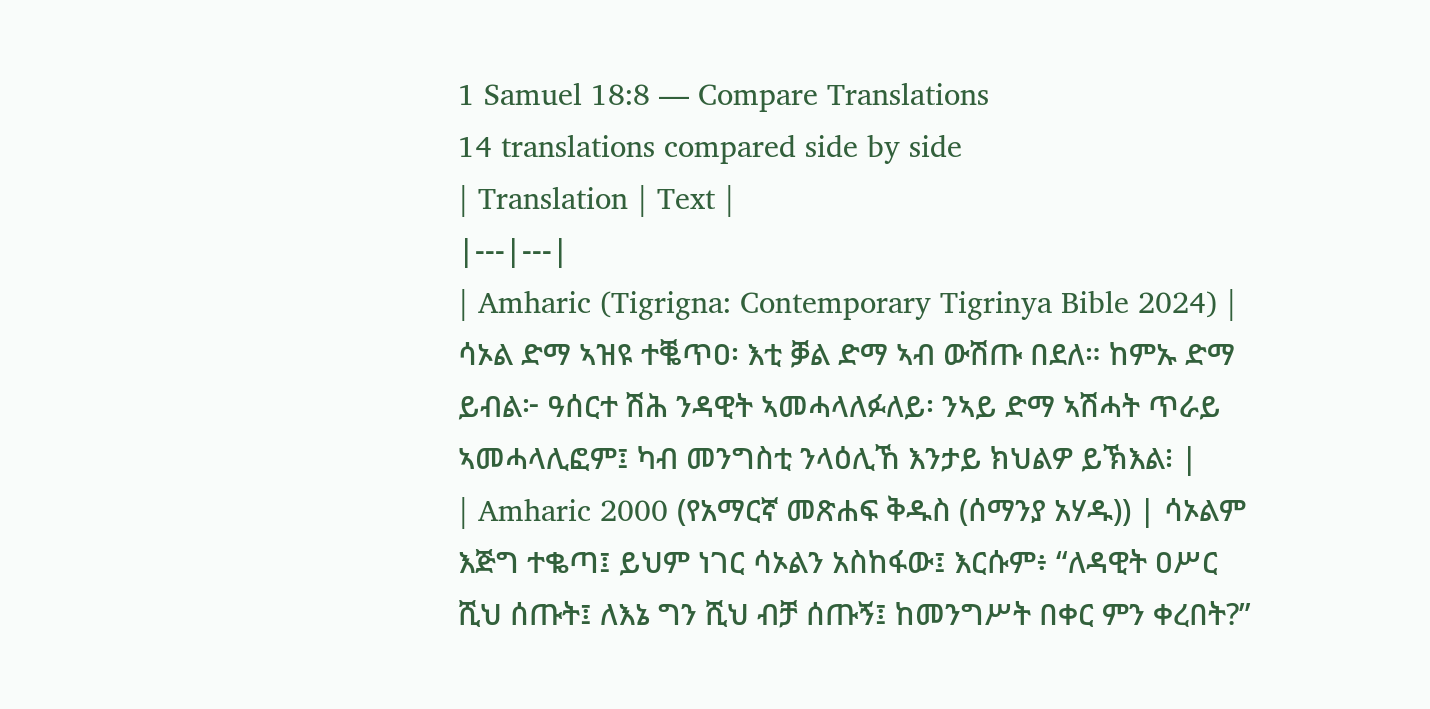1 Samuel 18:8 — Compare Translations
14 translations compared side by side
| Translation | Text |
|---|---|
| Amharic (Tigrigna: Contemporary Tigrinya Bible 2024) | ሳኦል ድማ ኣዝዩ ተቘጥዐ፡ እቲ ቓል ድማ ኣብ ውሽጡ በደለ። ከምኡ ድማ ይብል፦ ዓሰርተ ሽሕ ንዳዊት ኣመሓላለፉለይ፡ ንኣይ ድማ ኣሽሓት ጥራይ ኣመሓላሊፎም፤ ካብ መንግስቲ ንላዕሊኸ እንታይ ክህልዎ ይኽእል፧ |
| Amharic 2000 (የአማርኛ መጽሐፍ ቅዱስ (ሰማንያ አሃዱ)) | ሳኦልም እጅግ ተቈጣ፤ ይህም ነገር ሳኦልን አስከፋው፤ እርሱም፥ “ለዳዊት ዐሥር ሺህ ሰጡት፤ ለእኔ ግን ሺህ ብቻ ሰጡኝ፤ ከመንግሥት በቀር ምን ቀረበት?”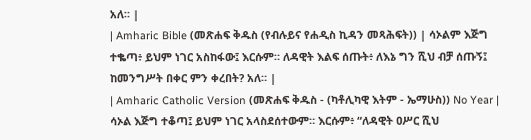አለ። |
| Amharic Bible (መጽሐፍ ቅዱስ (የብሉይና የሐዲስ ኪዳን መጻሕፍት)) | ሳኦልም እጅግ ተቈጣ፥ ይህም ነገር አስከፋው፤ እርሱም። ለዳዊት እልፍ ሰጡት፥ ለእኔ ግን ሺህ ብቻ ሰጡኝ፤ ከመንግሥት በቀር ምን ቀረበት? አለ። |
| Amharic Catholic Version (መጽሐፍ ቅዱስ - (ካቶሊካዊ እትም - ኤማሁስ)) No Year | ሳኦል እጅግ ተቆጣ፤ ይህም ነገር አላስደሰተውም። እርሱም፥ “ለዳዊት ዐሥር ሺህ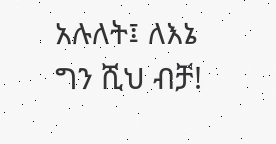አሉለት፤ ለእኔ ግን ሺህ ብቻ!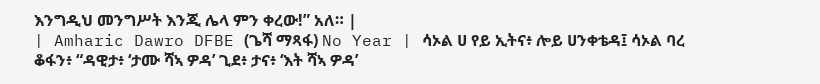እንግዲህ መንግሥት እንጂ ሌላ ምን ቀረው!” አለ። |
| Amharic Dawro DFBE (ጌሻ ማጻፋ) No Year | ሳኦል ሀ የይ ኢትና፥ ሎይ ሀንቀቴዳ፤ ሳኦል ባረ ቆፋን፥ “ዳዊታ፥ ‘ታሙ ሻኣ ዎዳ’ ጊደ፥ ታና፥ ‘እት ሻኣ ዎዳ’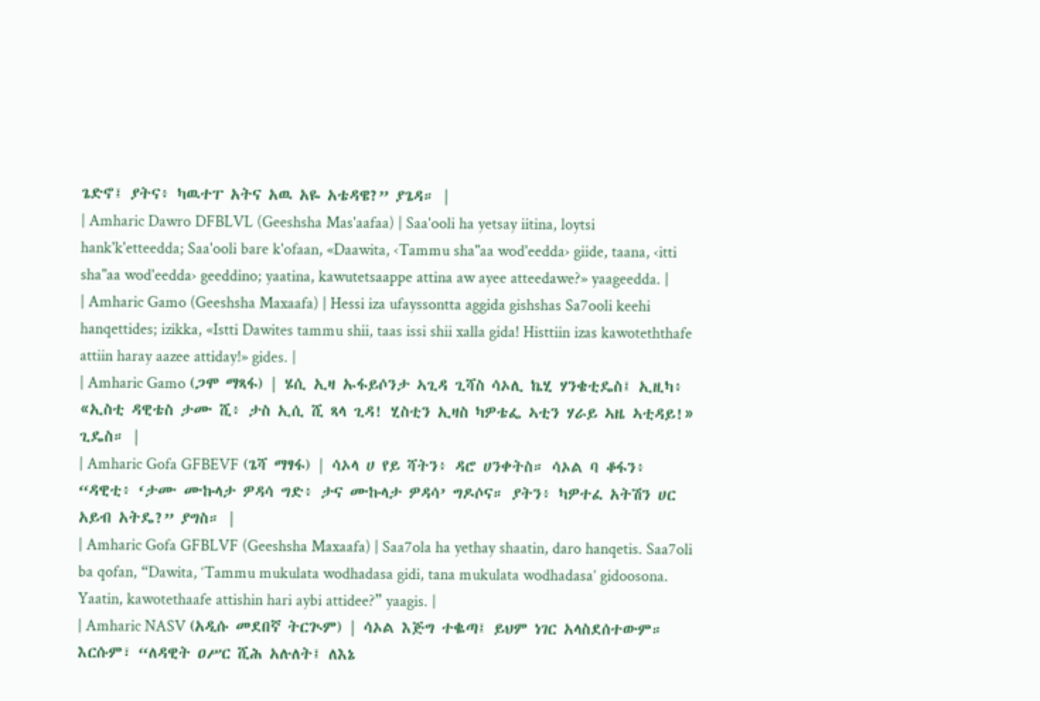ጌድኖ፤ ያትና፥ ካዉተፐ አትና አዉ አዬ አቴዳዌ?” ያጌዳ። |
| Amharic Dawro DFBLVL (Geeshsha Mas'aafaa) | Saa'ooli ha yetsay iitina, loytsi hank'k'etteedda; Saa'ooli bare k'ofaan, «Daawita, ‹Tammu sha"aa wod'eedda› giide, taana, ‹itti sha"aa wod'eedda› geeddino; yaatina, kawutetsaappe attina aw ayee atteedawe?» yaageedda. |
| Amharic Gamo (Geeshsha Maxaafa) | Hessi iza ufayssontta aggida gishshas Sa7ooli keehi hanqettides; izikka, «Istti Dawites tammu shii, taas issi shii xalla gida! Histtiin izas kawoteththafe attiin haray aazee attiday!» gides. |
| Amharic Gamo (ጋሞ ማጻፋ) | ሄሲ ኢዛ ኡፋይሶንታ ኣጊዳ ጊሻስ ሳኦሊ ኬሂ ሃንቄቲዴስ፤ ኢዚካ፥ «ኢስቲ ዳዊቴስ ታሙ ሺ፥ ታስ ኢሲ ሺ ጻላ ጊዳ! ሂስቲን ኢዛስ ካዎቴፌ ኣቲን ሃራይ ኣዜ ኣቲዳይ!» ጊዴስ። |
| Amharic Gofa GFBEVF (ጌሻ ማፃፋ) | ሳኦላ ሀ የይ ሻትን፥ ዳሮ ሀንቀትስ። ሳኦል ባ ቆፋን፥ “ዳዊቲ፥ ‘ታሙ ሙኩላታ ዎዳሳ ግድ፥ ታና ሙኩላታ ዎዳሳ’ ግዶሶና። ያትን፥ ካዎተፈ አትሽን ሀር አይብ አትዴ?” ያግስ። |
| Amharic Gofa GFBLVF (Geeshsha Maxaafa) | Saa7ola ha yethay shaatin, daro hanqetis. Saa7oli ba qofan, “Dawita, ‘Tammu mukulata wodhadasa gidi, tana mukulata wodhadasa’ gidoosona. Yaatin, kawotethaafe attishin hari aybi attidee?” yaagis. |
| Amharic NASV (አዲሱ መደበኛ ትርጒም) | ሳኦል እጅግ ተቈጣ፤ ይህም ነገር አላስደሰተውም። እርሱም፣ “ለዳዊት ዐሥር ሺሕ አሉለት፤ ለእኔ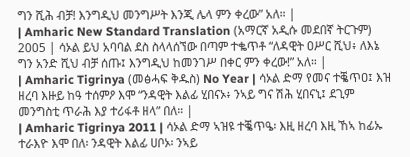ግን ሺሕ ብቻ! እንግዲህ መንግሥት እንጂ ሌላ ምን ቀረው” አለ። |
| Amharic New Standard Translation (አማርኛ አዲሱ መደበኛ ትርጉም) 2005 | ሳኦል ይህ አባባል ደስ ስላላሰኘው በጣም ተቈጥቶ “ለዳዊት ዐሥር ሺህ፥ ለእኔ ግን አንድ ሺህ ብቻ ሰጡ፤ እንግዲህ ከመንገሥ በቀር ምን ቀረው!” አለ። |
| Amharic Tigrinya (መፅሓፍ ቅዱስ) No Year | ሳኦል ድማ የመና ተቘጥዐ፤ እዝ ዘረባ እዙይ ከዓ ተሰምዖ እሞ “ንዳዊት እልፊ ሂበናኦ፥ ንኣይ ግና ሽሕ ሂበናኒ፤ ደጊም መንግስቲ ጥራሕ እያ ተሪፋቶ ዘላ” በለ። |
| Amharic Tigrinya 2011 | ሳኦል ድማ ኣዝዩ ተቘጥዔ፡ እዚ ዘረባ እዚ ኸኣ ከፊኡ ተራእዮ እሞ በለ፡ ንዳዊት እልፊ ሀቦኦ፡ ንኣይ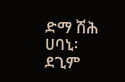ድማ ሽሕ ሀባኒ፡ ደጊም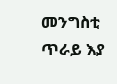መንግስቲ ጥራይ እያ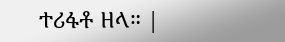ተሪፋቶ ዘላ። |